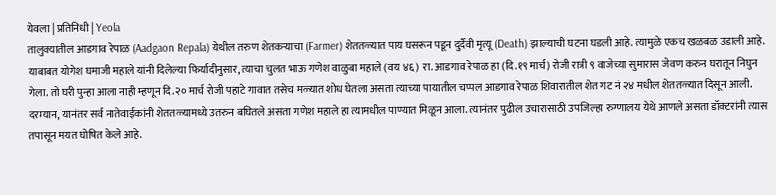येवला | प्रतिनिधी | Yeola
तालुक्यातील आडगाव रेपाळ (Aadgaon Repala) येथील तरुण शेतकऱ्याचा (Farmer) शेततळ्यात पाय घसरून पडून दुर्दैवी मृत्यू (Death) झाल्याची घटना घडली आहे. त्यामुळे एकच खळबळ उडाली आहे.
याबाबत योगेश घमाजी महाले यांनी दिलेल्या फिर्यादीनुसार, त्याचा चुलत भाऊ गणेश वाळुबा महाले (वय ४६) रा. आडगाव रेपाळ हा (दि.१९ मार्च) रोजी रात्री ९ वाजेच्या सुमारास जेवण करुन घरातून निघुन गेला. तो घरी पुन्हा आला नाही म्हणून दि.२० मार्च रोजी पहाटे गावात तसेच मळ्यात शोध घेतला असता त्याच्या पायातील चप्पल आडगाव रेपाळ शिवारातील शेत गट नं २४ मधील शेततळ्यात दिसून आली.
दरम्यान, यानंतर सर्व नातेवाईकांनी शेततळ्यामध्ये उतरुन बघितले असता गणेश महाले हा त्यामधील पाण्यात मिळून आला. त्यानंतर पुढील उचारासाठी उपजिल्हा रुग्णालय येथे आणले असता डॉक्टरांनी त्यास तपासून मयत घोषित केले आहे.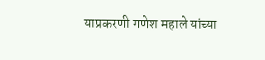याप्रकरणी गणेश महाले यांच्या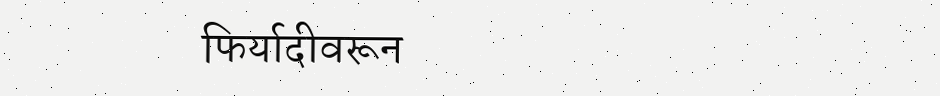फिर्यादीवरून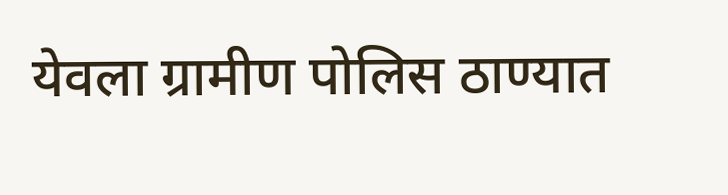येवला ग्रामीण पोलिस ठाण्यात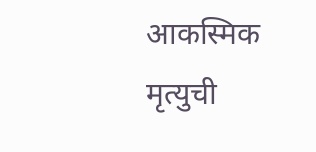आकस्मिक मृत्युची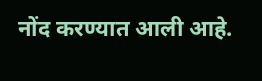नोंद करण्यात आली आहे.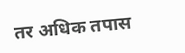तर अधिक तपास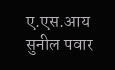ए.एस.आय सुनील पवार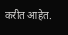करीत आहेत.